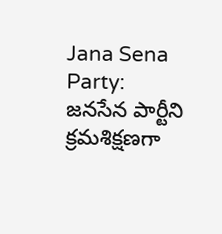Jana Sena Party: జనసేన పార్టీని క్రమశిక్షణగా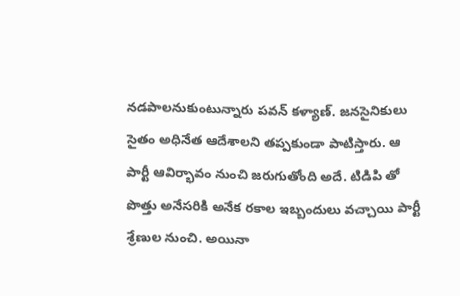నడపాలనుకుంటున్నారు పవన్ కళ్యాణ్. జనసైనికులు సైతం అధినేత ఆదేశాలని తప్పకుండా పాటిస్తారు. ఆ పార్టీ ఆవిర్భావం నుంచి జరుగుతోంది అదే. టిడిపి తో పొత్తు అనేసరికి అనేక రకాల ఇబ్బందులు వచ్చాయి పార్టీ శ్రేణుల నుంచి. అయినా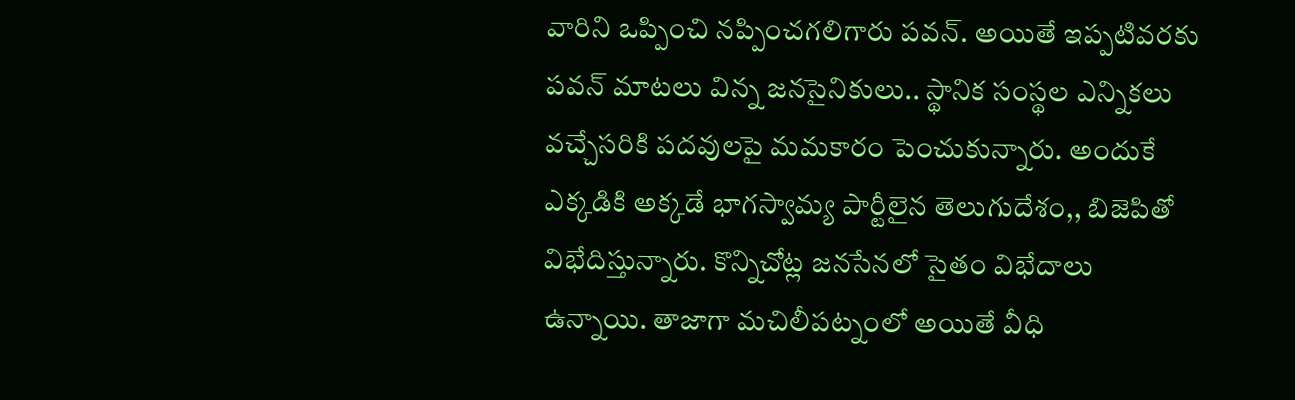వారిని ఒప్పించి నప్పించగలిగారు పవన్. అయితే ఇప్పటివరకు పవన్ మాటలు విన్న జనసైనికులు.. స్థానిక సంస్థల ఎన్నికలు వచ్చేసరికి పదవులపై మమకారం పెంచుకున్నారు. అందుకే ఎక్కడికి అక్కడే భాగస్వామ్య పార్టీలైన తెలుగుదేశం,, బిజెపితో విభేదిస్తున్నారు. కొన్నిచోట్ల జనసేనలో సైతం విభేదాలు ఉన్నాయి. తాజాగా మచిలీపట్నంలో అయితే వీధి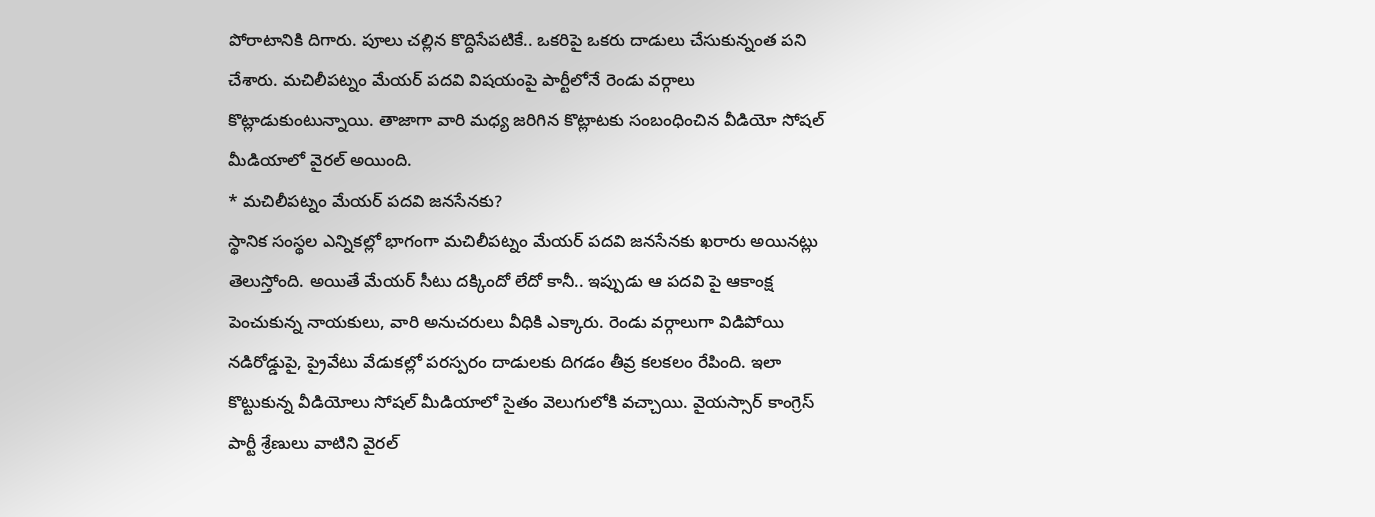పోరాటానికి దిగారు. పూలు చల్లిన కొద్దిసేపటికే.. ఒకరిపై ఒకరు దాడులు చేసుకున్నంత పని చేశారు. మచిలీపట్నం మేయర్ పదవి విషయంపై పార్టీలోనే రెండు వర్గాలు కొట్లాడుకుంటున్నాయి. తాజాగా వారి మధ్య జరిగిన కొట్లాటకు సంబంధించిన వీడియో సోషల్ మీడియాలో వైరల్ అయింది.
* మచిలీపట్నం మేయర్ పదవి జనసేనకు?
స్థానిక సంస్థల ఎన్నికల్లో భాగంగా మచిలీపట్నం మేయర్ పదవి జనసేనకు ఖరారు అయినట్లు తెలుస్తోంది. అయితే మేయర్ సీటు దక్కిందో లేదో కానీ.. ఇప్పుడు ఆ పదవి పై ఆకాంక్ష పెంచుకున్న నాయకులు, వారి అనుచరులు వీధికి ఎక్కారు. రెండు వర్గాలుగా విడిపోయి నడిరోడ్డుపై, ప్రైవేటు వేడుకల్లో పరస్పరం దాడులకు దిగడం తీవ్ర కలకలం రేపింది. ఇలా కొట్టుకున్న వీడియోలు సోషల్ మీడియాలో సైతం వెలుగులోకి వచ్చాయి. వైయస్సార్ కాంగ్రెస్ పార్టీ శ్రేణులు వాటిని వైరల్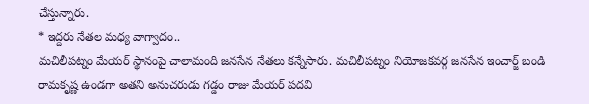చేస్తున్నారు.
* ఇద్దరు నేతల మధ్య వాగ్వాదం..
మచిలీపట్నం మేయర్ స్థానంపై చాలామంది జనసేన నేతలు కన్నేసారు. మచిలీపట్నం నియోజకవర్గ జనసేన ఇంచార్జ్ బండి రామకృష్ణ ఉండగా అతని అనుచరుడు గడ్డం రాజు మేయర్ పదవి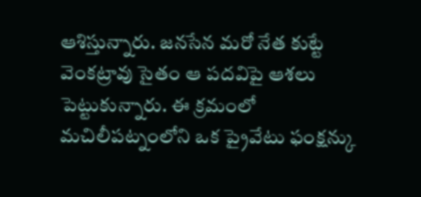ఆశిస్తున్నారు. జనసేన మరో నేత కుట్టే వెంకట్రావు సైతం ఆ పదవిపై ఆశలు పెట్టుకున్నారు. ఈ క్రమంలో మచిలీపట్నంలోని ఒక ప్రైవేటు ఫంక్షన్కు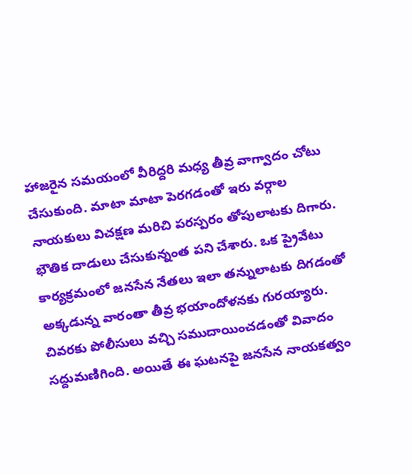హాజరైన సమయంలో వీరిద్దరి మధ్య తీవ్ర వాగ్వాదం చోటు చేసుకుంది. మాటా మాటా పెరగడంతో ఇరు వర్గాల నాయకులు విచక్షణ మరిచి పరస్పరం తోపులాటకు దిగారు. భౌతిక దాడులు చేసుకున్నంత పని చేశారు. ఒక ప్రైవేటు కార్యక్రమంలో జనసేన నేతలు ఇలా తన్నులాటకు దిగడంతో అక్కడున్న వారంతా తీవ్ర భయాందోళనకు గురయ్యారు. చివరకు పోలీసులు వచ్చి సముదాయించడంతో వివాదం సద్దుమణిగింది. అయితే ఈ ఘటనపై జనసేన నాయకత్వం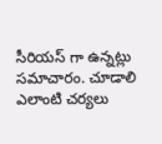సీరియస్ గా ఉన్నట్లు సమాచారం. చూడాలి ఎలాంటి చర్యలు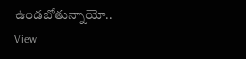ఉండబోతున్నాయో..
View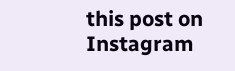this post on Instagram